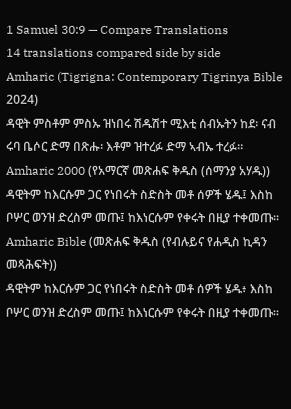1 Samuel 30:9 — Compare Translations
14 translations compared side by side
Amharic (Tigrigna: Contemporary Tigrinya Bible 2024)
ዳዊት ምስቶም ምስኡ ዝነበሩ ሽዱሽተ ሚእቲ ሰብኡትን ከደ፡ ናብ ሩባ ቤሶር ድማ በጽሑ፡ እቶም ዝተረፉ ድማ ኣብኡ ተረፉ።
Amharic 2000 (የአማርኛ መጽሐፍ ቅዱስ (ሰማንያ አሃዱ))
ዳዊትም ከእርሱም ጋር የነበሩት ስድስት መቶ ሰዎች ሄዱ፤ እስከ ቦሦር ወንዝ ድረስም መጡ፤ ከእነርሱም የቀሩት በዚያ ተቀመጡ።
Amharic Bible (መጽሐፍ ቅዱስ (የብሉይና የሐዲስ ኪዳን መጻሕፍት))
ዳዊትም ከእርሱም ጋር የነበሩት ስድስት መቶ ሰዎች ሄዱ፥ እስከ ቦሦር ወንዝ ድረስም መጡ፤ ከእነርሱም የቀሩት በዚያ ተቀመጡ።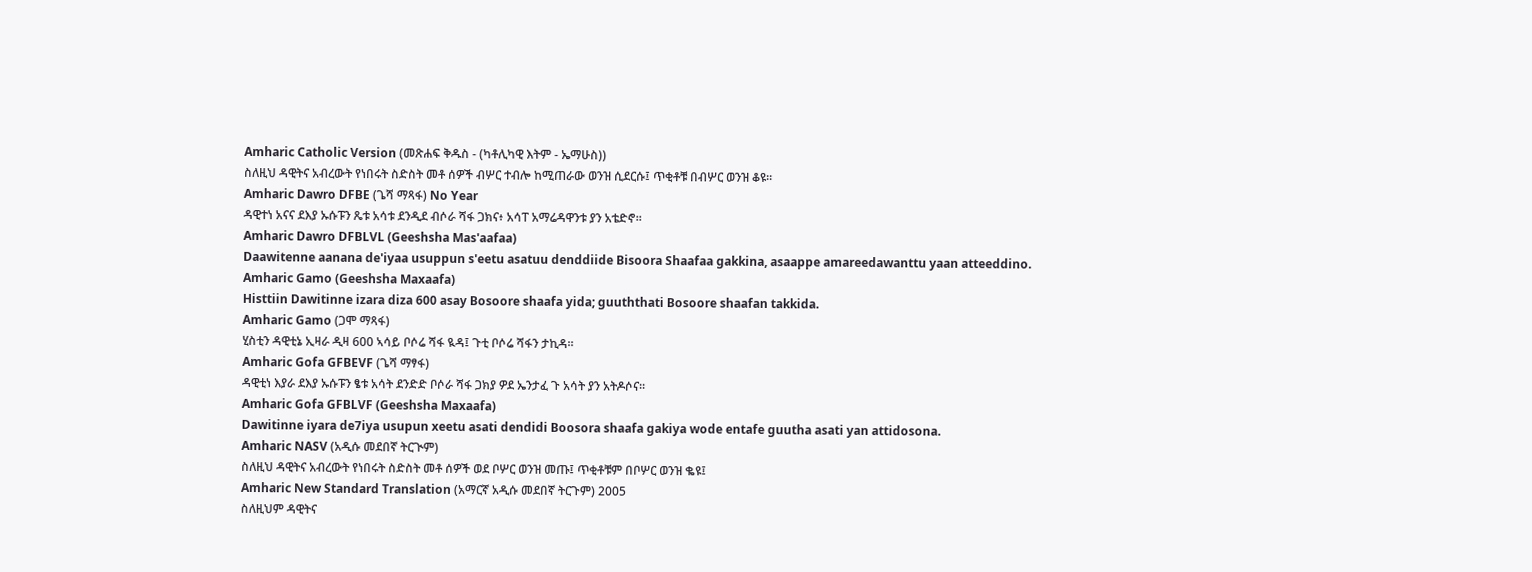Amharic Catholic Version (መጽሐፍ ቅዱስ - (ካቶሊካዊ እትም - ኤማሁስ))
ስለዚህ ዳዊትና አብረውት የነበሩት ስድስት መቶ ሰዎች ብሦር ተብሎ ከሚጠራው ወንዝ ሲደርሱ፤ ጥቂቶቹ በብሦር ወንዝ ቆዩ።
Amharic Dawro DFBE (ጌሻ ማጻፋ) No Year
ዳዊተነ አናና ደእያ ኡሱፑን ጼቱ አሳቱ ደንዲደ ብሶራ ሻፋ ጋክና፥ አሳፐ አማሬዳዋንቱ ያን አቴድኖ።
Amharic Dawro DFBLVL (Geeshsha Mas'aafaa)
Daawitenne aanana de'iyaa usuppun s'eetu asatuu denddiide Bisoora Shaafaa gakkina, asaappe amareedawanttu yaan atteeddino.
Amharic Gamo (Geeshsha Maxaafa)
Histtiin Dawitinne izara diza 600 asay Bosoore shaafa yida; guuththati Bosoore shaafan takkida.
Amharic Gamo (ጋሞ ማጻፋ)
ሂስቲን ዳዊቲኔ ኢዛራ ዲዛ 600 ኣሳይ ቦሶሬ ሻፋ ዪዳ፤ ጉቲ ቦሶሬ ሻፋን ታኪዳ።
Amharic Gofa GFBEVF (ጌሻ ማፃፋ)
ዳዊቲነ እያራ ደእያ ኡሱፑን ፄቱ አሳት ደንድድ ቦሶራ ሻፋ ጋክያ ዎደ ኤንታፈ ጉ አሳት ያን አትዶሶና።
Amharic Gofa GFBLVF (Geeshsha Maxaafa)
Dawitinne iyara de7iya usupun xeetu asati dendidi Boosora shaafa gakiya wode entafe guutha asati yan attidosona.
Amharic NASV (አዲሱ መደበኛ ትርጒም)
ስለዚህ ዳዊትና አብረውት የነበሩት ስድስት መቶ ሰዎች ወደ ቦሦር ወንዝ መጡ፤ ጥቂቶቹም በቦሦር ወንዝ ቈዩ፤
Amharic New Standard Translation (አማርኛ አዲሱ መደበኛ ትርጉም) 2005
ስለዚህም ዳዊትና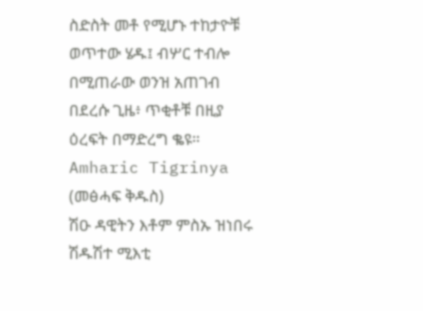ስድስት መቶ የሚሆኑ ተከታዮቹ ወጥተው ሄዱ፤ ብሦር ተብሎ በሚጠራው ወንዝ አጠገብ በደረሱ ጊዜ፥ ጥቂቶቹ በዚያ ዕረፍት በማድረግ ቈዩ።
Amharic Tigrinya (መፅሓፍ ቅዱስ)
ሽዑ ዳዊትን እቶም ምስኡ ዝነበሩ ሽዱሽተ ሚእቲ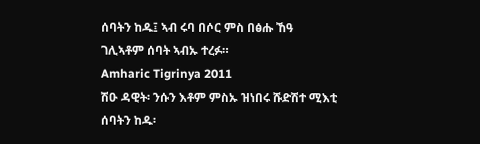ሰባትን ከዱ፤ ኣብ ሩባ በሶር ምስ በፅሑ ኸዓ ገሊኣቶም ሰባት ኣብኡ ተረፉ።
Amharic Tigrinya 2011
ሽዑ ዳዊት፡ ንሱን እቶም ምስኡ ዝነበሩ ሹድሽተ ሚእቲ ሰባትን ከዱ፡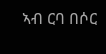ኣብ ርባ በሶር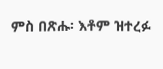ምስ በጽሑ፡ እቶም ዝተረፉ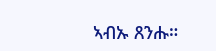ኣብኡ ጸንሑ።